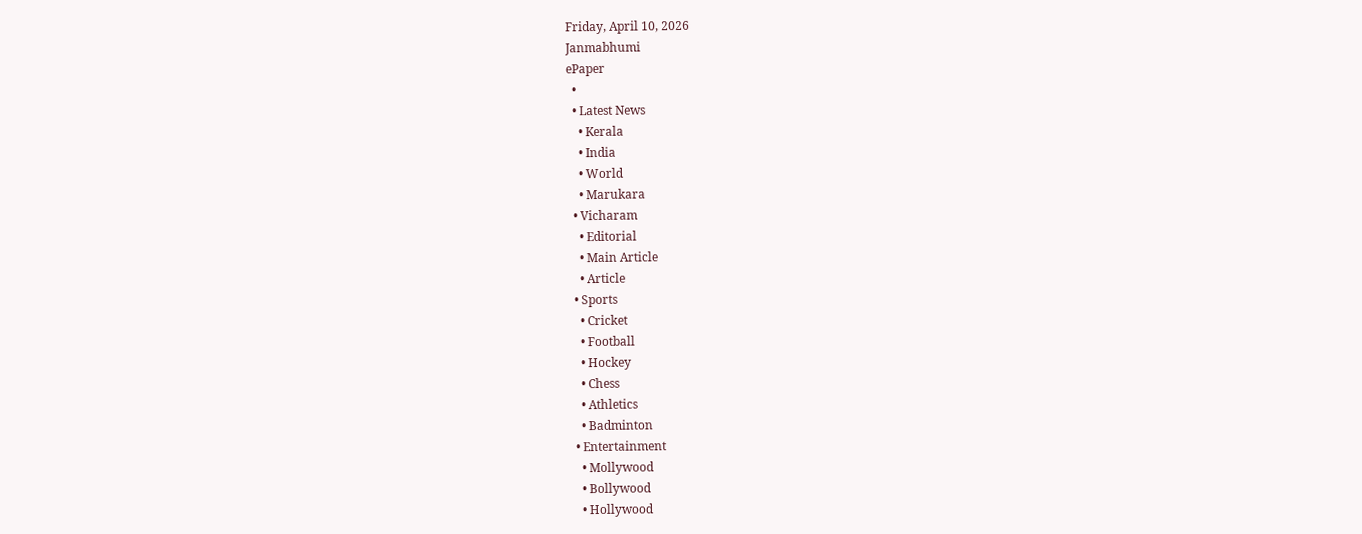Friday, April 10, 2026
Janmabhumi
ePaper
  •
  • Latest News
    • Kerala
    • India
    • World
    • Marukara
  • Vicharam
    • Editorial
    • Main Article
    • Article
  • Sports
    • Cricket
    • Football
    • Hockey
    • Chess
    • Athletics
    • Badminton
  • Entertainment
    • Mollywood
    • Bollywood
    • Hollywood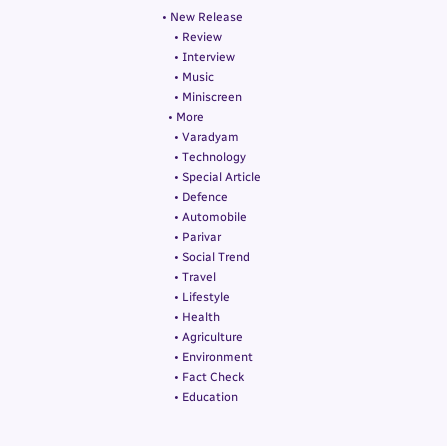• New Release
    • Review
    • Interview
    • Music
    • Miniscreen
  • More
    • Varadyam
    • Technology
    • Special Article
    • Defence
    • Automobile
    • Parivar
    • Social Trend
    • Travel
    • Lifestyle
    • Health
    • Agriculture
    • Environment
    • Fact Check
    • Education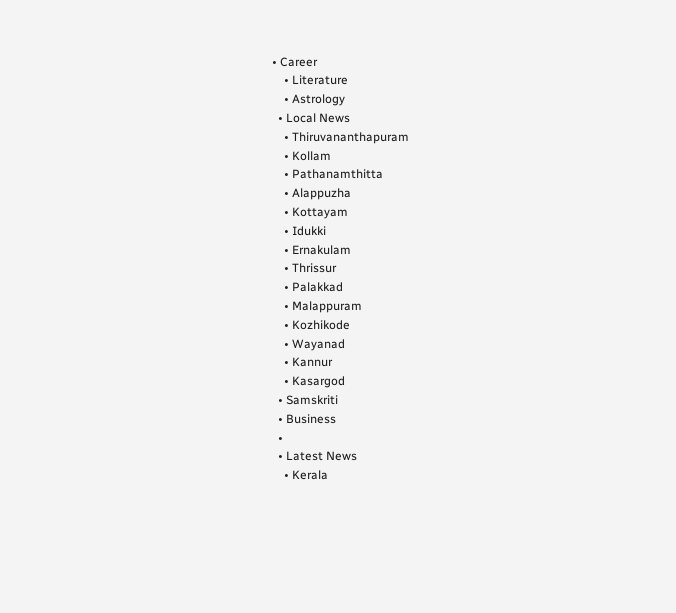• Career
    • Literature
    • Astrology
  • Local News
    • Thiruvananthapuram
    • Kollam
    • Pathanamthitta
    • Alappuzha
    • Kottayam
    • Idukki
    • Ernakulam
    • Thrissur
    • Palakkad
    • Malappuram
    • Kozhikode
    • Wayanad
    • Kannur
    • Kasargod
  • Samskriti
  • Business
  •
  • Latest News
    • Kerala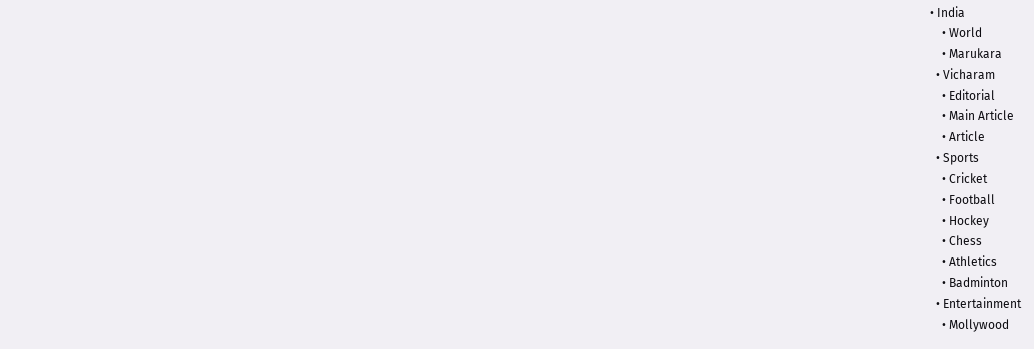• India
    • World
    • Marukara
  • Vicharam
    • Editorial
    • Main Article
    • Article
  • Sports
    • Cricket
    • Football
    • Hockey
    • Chess
    • Athletics
    • Badminton
  • Entertainment
    • Mollywood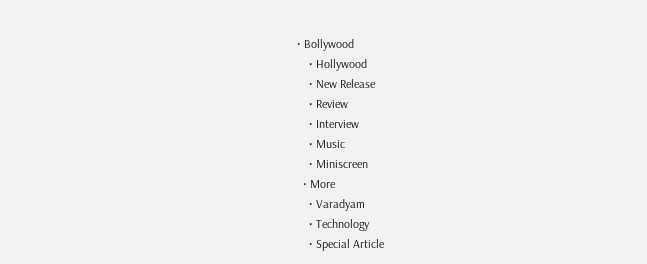• Bollywood
    • Hollywood
    • New Release
    • Review
    • Interview
    • Music
    • Miniscreen
  • More
    • Varadyam
    • Technology
    • Special Article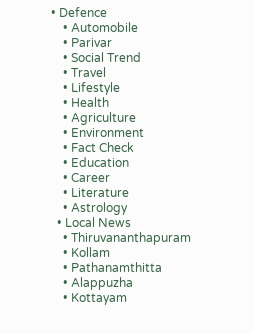• Defence
    • Automobile
    • Parivar
    • Social Trend
    • Travel
    • Lifestyle
    • Health
    • Agriculture
    • Environment
    • Fact Check
    • Education
    • Career
    • Literature
    • Astrology
  • Local News
    • Thiruvananthapuram
    • Kollam
    • Pathanamthitta
    • Alappuzha
    • Kottayam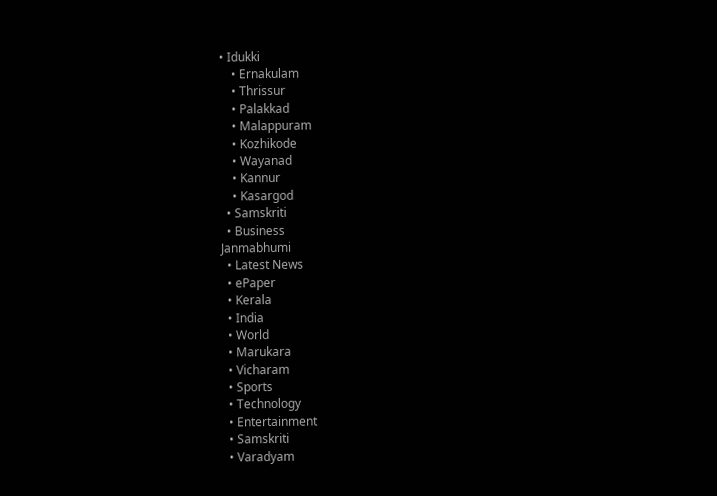• Idukki
    • Ernakulam
    • Thrissur
    • Palakkad
    • Malappuram
    • Kozhikode
    • Wayanad
    • Kannur
    • Kasargod
  • Samskriti
  • Business
Janmabhumi
  • Latest News
  • ePaper
  • Kerala
  • India
  • World
  • Marukara
  • Vicharam
  • Sports
  • Technology
  • Entertainment
  • Samskriti
  • Varadyam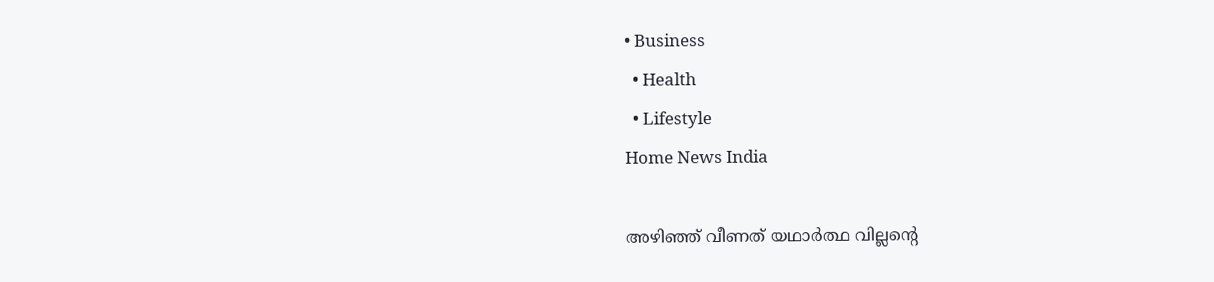• Business
  • Health
  • Lifestyle
Home News India

അഴിഞ്ഞ് വീണത് യഥാര്‍ത്ഥ വില്ലന്റെ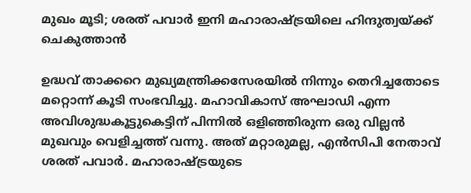മുഖം മൂടി; ശരത് പവാര്‍ ഇനി മഹാരാഷ്‌ട്രയിലെ ഹിന്ദുത്വയ്‌ക്ക് ചെകുത്താന്‍

ഉദ്ധവ് താക്കറെ മുഖ്യമന്ത്രിക്കസേരയില്‍ നിന്നും തെറിച്ചതോടെ മറ്റൊന്ന് കൂടി സംഭവിച്ചു. മഹാവികാസ് അഘാഡി എന്ന അവിശുദ്ധകൂട്ടുകെട്ടിന് പിന്നില്‍ ഒളിഞ്ഞിരുന്ന ഒരു വില്ലന്‍ മുഖവും വെളിച്ചത്ത് വന്നു. അത് മറ്റാരുമല്ല, എന്‍സിപി നേതാവ് ശരത് പവാര്‍. മഹാരാഷ്‌ട്രയുടെ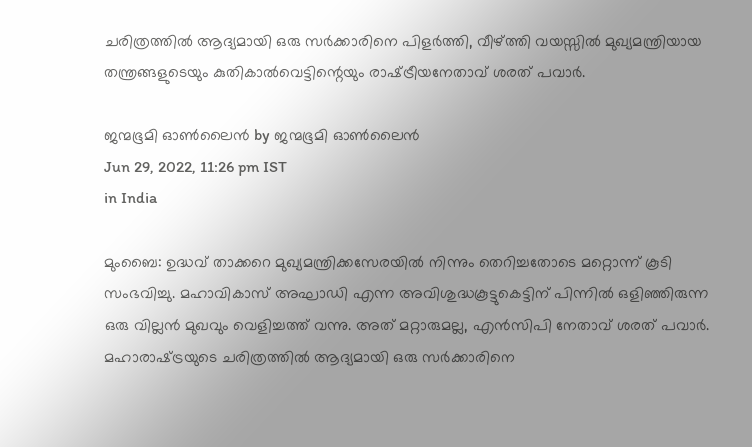ചരിത്രത്തില്‍ ആദ്യമായി ഒരു സര്‍ക്കാരിനെ പിളര്‍ത്തി, വീഴ്‌ത്തി വയസ്സില്‍ മുഖ്യമന്ത്രിയായ തന്ത്രങ്ങളുടെയും കുതികാല്‍വെട്ടിന്റെയും രാഷ്‌ട്രീയനേതാവ് ശരത് പവാര്‍.

ജന്മഭൂമി ഓണ്‍ലൈന്‍ by ജന്മഭൂമി ഓണ്‍ലൈന്‍
Jun 29, 2022, 11:26 pm IST
in India

മുംബൈ: ഉദ്ധവ് താക്കറെ മുഖ്യമന്ത്രിക്കസേരയില്‍ നിന്നും തെറിച്ചതോടെ മറ്റൊന്ന് കൂടി സംഭവിച്ചു. മഹാവികാസ് അഘാഡി എന്ന അവിശുദ്ധകൂട്ടുകെട്ടിന് പിന്നില്‍ ഒളിഞ്ഞിരുന്ന ഒരു വില്ലന്‍ മുഖവും വെളിച്ചത്ത് വന്നു. അത് മറ്റാരുമല്ല, എന്‍സിപി നേതാവ് ശരത് പവാര്‍. മഹാരാഷ്‌ട്രയുടെ ചരിത്രത്തില്‍ ആദ്യമായി ഒരു സര്‍ക്കാരിനെ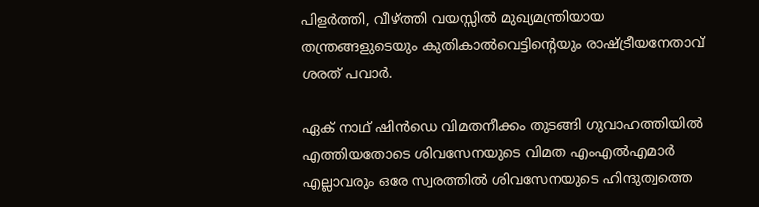പിളര്‍ത്തി, വീഴ്‌ത്തി വയസ്സില്‍ മുഖ്യമന്ത്രിയായ തന്ത്രങ്ങളുടെയും കുതികാല്‍വെട്ടിന്റെയും രാഷ്‌ട്രീയനേതാവ് ശരത് പവാര്‍.

ഏക് നാഥ് ഷിന്‍ഡെ വിമതനീക്കം തുടങ്ങി ഗുവാഹത്തിയില്‍ എത്തിയതോടെ ശിവസേനയുടെ വിമത എംഎല്‍എമാര്‍ എല്ലാവരും ഒരേ സ്വരത്തില്‍ ശിവസേനയുടെ ഹിന്ദുത്വത്തെ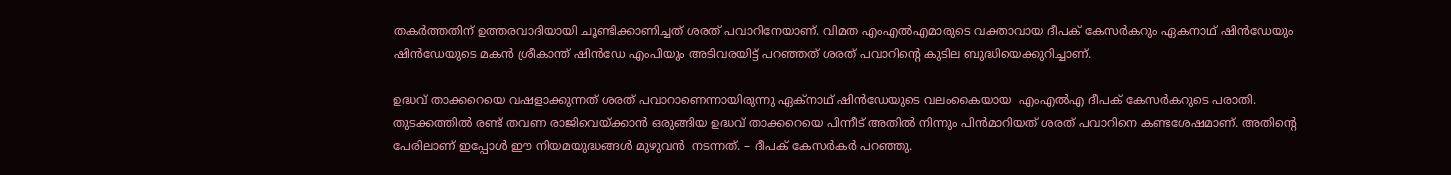തകര്‍ത്തതിന് ഉത്തരവാദിയായി ചൂണ്ടിക്കാണിച്ചത് ശരത് പവാറിനേയാണ്. വിമത എംഎല്‍എമാരുടെ വക്താവായ ദീപക് കേസര്‍കറും ഏകനാഥ് ഷിന്‍ഡേയും ഷിന്‍ഡേയുടെ മകന്‍ ശ്രീകാന്ത് ഷിന്‍ഡേ എംപിയും അടിവരയിട്ട് പറഞ്ഞത് ശരത് പവാറിന്റെ കുടില ബുദ്ധിയെക്കുറിച്ചാണ്.

ഉദ്ധവ് താക്കറെയെ വഷളാക്കുന്നത് ശരത് പവാറാണെന്നായിരുന്നു ഏക്നാഥ് ഷിന്‍ഡേയുടെ വലംകൈയായ  എംഎല്‍എ ദീപക് കേസര്‍കറുടെ പരാതി. തുടക്കത്തില്‍ രണ്ട് തവണ രാജിവെയ്‌ക്കാന്‍ ഒരുങ്ങിയ ഉദ്ധവ് താക്കറെയെ പിന്നീട് അതില്‍ നിന്നും പിന്‍മാറിയത് ശരത് പവാറിനെ കണ്ടശേഷമാണ്. അതിന്റെ പേരിലാണ് ഇപ്പോള്‍ ഈ നിയമയുദ്ധങ്ങള്‍ മുഴുവന്‍  നടന്നത്. – ദീപക് കേസര്‍കര്‍ പറഞ്ഞു.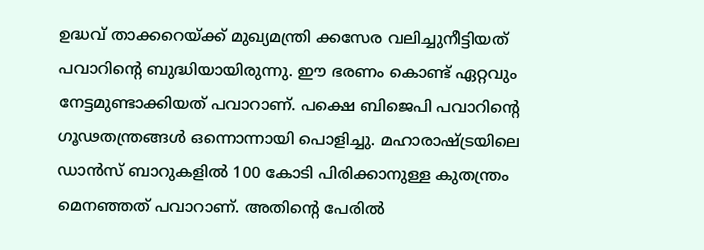ഉദ്ധവ് താക്കറെയ്‌ക്ക് മുഖ്യമന്ത്രി ക്കസേര വലിച്ചുനീട്ടിയത് പവാറിന്റെ ബുദ്ധിയായിരുന്നു. ഈ ഭരണം കൊണ്ട് ഏറ്റവും നേട്ടമുണ്ടാക്കിയത് പവാറാണ്. പക്ഷെ ബിജെപി പവാറിന്റെ ഗൂഢതന്ത്രങ്ങള്‍ ഒന്നൊന്നായി പൊളിച്ചു. മഹാരാഷ്‌ട്രയിലെ ഡാന്‍സ് ബാറുകളില്‍ 100 കോടി പിരിക്കാനുള്ള കുതന്ത്രം മെനഞ്ഞത് പവാറാണ്. അതിന്റെ പേരില്‍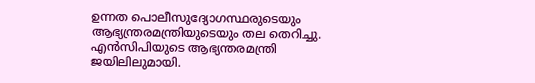ഉന്നത പൊലീസുദ്യോഗസ്ഥരുടെയും ആഭ്യന്ത്രരമന്ത്രിയുടെയും തല തെറിച്ചു. എന്‍സിപിയുടെ ആഭ്യന്തരമന്ത്രി ജയിലിലുമായി.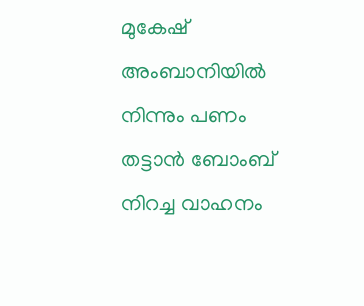മുകേഷ് അംബാനിയില്‍ നിന്നും പണം തട്ടാന്‍ ബോംബ് നിറച്ച വാഹനം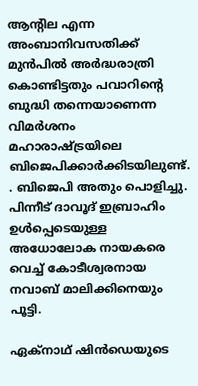ആന്‍റില എന്ന അംബാനിവസതിക്ക് മുന്‍പില്‍ അര്‍ദ്ധരാത്രി കൊണ്ടിട്ടതും പവാറിന്റെ ബുദ്ധി തന്നെയാണെന്ന വിമര്‍ശനം മഹാരാഷ്‌ട്രയിലെ ബിജെപിക്കാര്‍ക്കിടയിലുണ്ട്. . ബിജെപി അതും പൊളിച്ചു. പിന്നീട് ദാവൂദ് ഇബ്രാഹിം ഉള്‍പ്പെടെയുള്ള അധോലോക നായകരെ വെച്ച് കോടീശ്വരനായ നവാബ് മാലിക്കിനെയും പൂട്ടി.

ഏക്നാഥ് ഷിന്‍ഡെയുടെ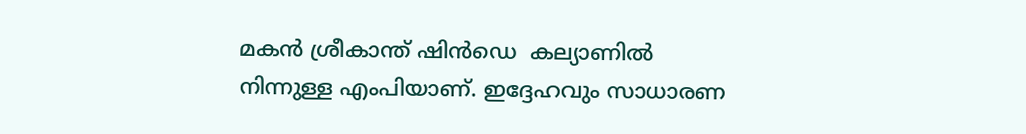മകന്‍ ശ്രീകാന്ത് ഷിന്‍ഡെ  കല്യാണില്‍ നിന്നുള്ള എംപിയാണ്. ഇദ്ദേഹവും സാധാരണ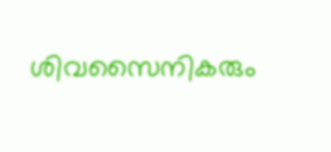ശിവസൈനികരും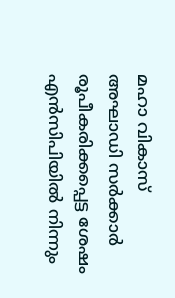മഹാ വികാസ് അഘാഡി സര്‍ക്കാര്‍ രൂപീകരിക്കപ്പെട്ട ശേഷം എന്‍സിപിയില്‍ നിന്നും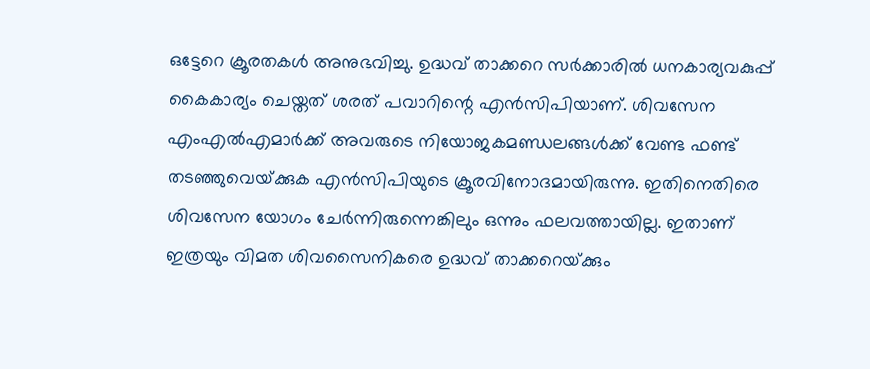ഒട്ടേറെ ക്രൂരതകള്‍ അനുഭവിച്ചു. ഉദ്ധവ് താക്കറെ സര്‍ക്കാരില്‍ ധനകാര്യവകുപ്പ് കൈകാര്യം ചെയ്തത് ശരത് പവാറിന്റെ എന്‍സിപിയാണ്. ശിവസേന എംഎല്‍എമാര്‍ക്ക് അവരുടെ നിയോജകമണ്ഡലങ്ങള്‍ക്ക് വേണ്ട ഫണ്ട് തടഞ്ഞുവെയ്‌ക്കുക എന്‍സിപിയുടെ ക്രൂരവിനോദമായിരുന്നു. ഇതിനെതിരെ ശിവസേന യോഗം ചേര്‍ന്നിരുന്നെങ്കിലും ഒന്നും ഫലവത്തായില്ല. ഇതാണ് ഇത്രയും വിമത ശിവസൈനികരെ ഉദ്ധവ് താക്കറെയ്‌ക്കും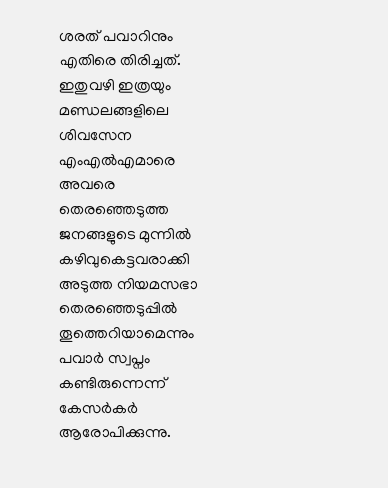ശരത് പവാറിനും എതിരെ തിരിച്ചത്. ഇതുവഴി ഇത്രയും മണ്ഡലങ്ങളിലെ ശിവസേന എംഎല്‍എമാരെ അവരെ തെരഞ്ഞെടുത്ത ജനങ്ങളുടെ മുന്നില്‍ കഴിവുകെട്ടവരാക്കി അടുത്ത നിയമസഭാ തെരഞ്ഞെടുപ്പില്‍ തൂത്തെറിയാമെന്നും പവാര്‍ സ്വപ്നം കണ്ടിരുന്നെന്ന് കേസര്‍കര്‍ ആരോപിക്കുന്നു.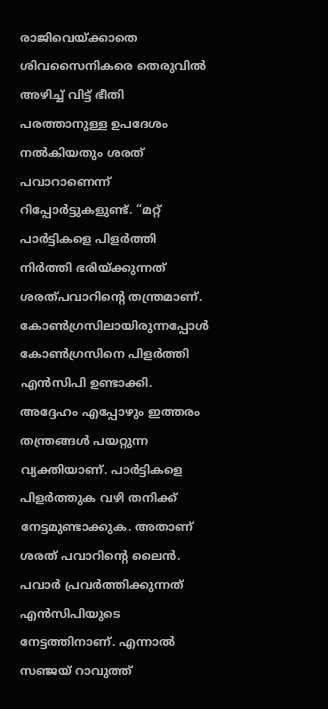രാജിവെയ്‌ക്കാതെ ശിവസൈനികരെ തെരുവില്‍ അഴിച്ച് വിട്ട് ഭീതി പരത്താനുള്ള ഉപദേശം നല്‍കിയതും ശരത് പവാറാണെന്ന് റിപ്പോര്‍ട്ടുകളുണ്ട്. “മറ്റ് പാര്‍ട്ടികളെ പിളര്‍ത്തി നിര്‍ത്തി ഭരിയ്‌ക്കുന്നത് ശരത്പവാറിന്റെ തന്ത്രമാണ്. കോണ്‍ഗ്രസിലായിരുന്നപ്പോള്‍ കോണ്‍ഗ്രസിനെ പിളര്‍ത്തി എന്‍സിപി ഉണ്ടാക്കി. അദ്ദേഹം എപ്പോഴും ഇത്തരം തന്ത്രങ്ങള്‍ പയറ്റുന്ന വ്യക്തിയാണ്. പാര്‍ട്ടികളെ പിളര്‍ത്തുക വഴി തനിക്ക് നേട്ടമുണ്ടാക്കുക. അതാണ് ശരത് പവാറിന്റെ ലൈന്‍. പവാര്‍ പ്രവര്‍ത്തിക്കുന്നത് എന്‍സിപിയുടെ നേട്ടത്തിനാണ്. എന്നാല്‍ സഞ്ജയ് റാവുത്ത്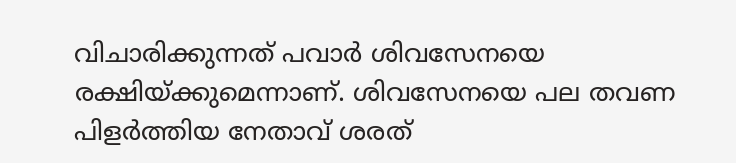വിചാരിക്കുന്നത് പവാര്‍ ശിവസേനയെ രക്ഷിയ്‌ക്കുമെന്നാണ്. ശിവസേനയെ പല തവണ പിളര്‍ത്തിയ നേതാവ് ശരത്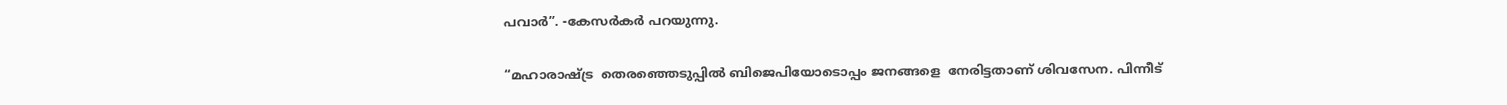പവാര്‍”. -കേസര്‍കര്‍ പറയുന്നു.

“മഹാരാഷ്‌ട്ര  തെരഞ്ഞെടുപ്പില്‍ ബിജെപിയോടൊപ്പം ജനങ്ങളെ  നേരിട്ടതാണ് ശിവസേന. പിന്നീട്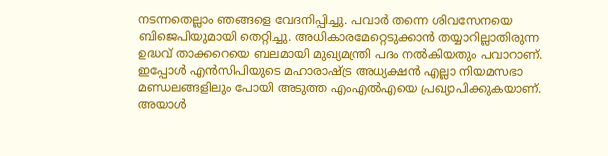നടന്നതെല്ലാം ഞങ്ങളെ വേദനിപ്പിച്ചു. പവാര്‍ തന്നെ ശിവസേനയെ ബിജെപിയുമായി തെറ്റിച്ചു. അധികാരമേറ്റെടുക്കാന്‍ തയ്യാറില്ലാതിരുന്ന ഉദ്ധവ് താക്കറെയെ ബലമായി മുഖ്യമന്ത്രി പദം നല്‍കിയതും പവാറാണ്. ഇപ്പോള്‍ എന്‍സിപിയുടെ മഹാരാഷ്‌ട്ര അധ്യക്ഷന്‍ എല്ലാ നിയമസഭാ മണ്ഡലങ്ങളിലും പോയി അടുത്ത എംഎല്‍എയെ പ്രഖ്യാപിക്കുകയാണ്. അയാള്‍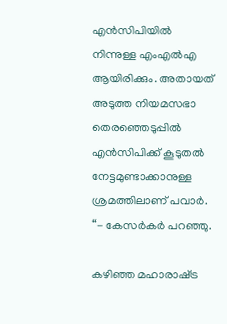എന്‍സിപിയില്‍ നിന്നുള്ള എംഎല്‍എ ആയിരിക്കും. അതായത് അടുത്ത നിയമസഭാ തെരഞ്ഞെടുപ്പില്‍ എന്‍സിപിക്ക് കൂടുതല്‍ നേട്ടമുണ്ടാക്കാനുള്ള ശ്രമത്തിലാണ് പവാര്‍. “- കേസര്‍കര്‍ പറഞ്ഞു.

കഴിഞ്ഞ മഹാരാഷ്‌ട്ര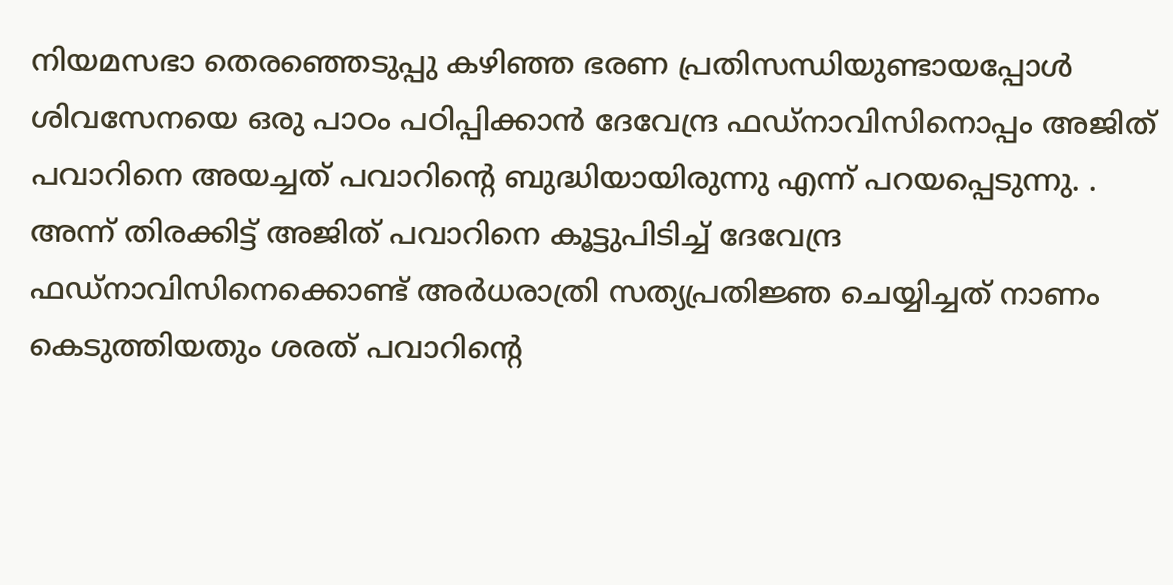നിയമസഭാ തെരഞ്ഞെടുപ്പു കഴിഞ്ഞ ഭരണ പ്രതിസന്ധിയുണ്ടായപ്പോള്‍ ശിവസേനയെ ഒരു പാഠം പഠിപ്പിക്കാന്‍ ദേവേന്ദ്ര ഫഡ്നാവിസിനൊപ്പം അജിത് പവാറിനെ അയച്ചത് പവാറിന്റെ ബുദ്ധിയായിരുന്നു എന്ന് പറയപ്പെടുന്നു. . അന്ന് തിരക്കിട്ട് അജിത് പവാറിനെ കൂട്ടുപിടിച്ച് ദേവേന്ദ്ര ഫഡ്നാവിസിനെക്കൊണ്ട് അര്‍ധരാത്രി സത്യപ്രതിജ്ഞ ചെയ്യിച്ചത് നാണം കെടുത്തിയതും ശരത് പവാറിന്റെ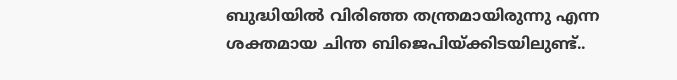ബുദ്ധിയില്‍ വിരിഞ്ഞ തന്ത്രമായിരുന്നു എന്ന ശക്തമായ ചിന്ത ബിജെപിയ്‌ക്കിടയിലുണ്ട്..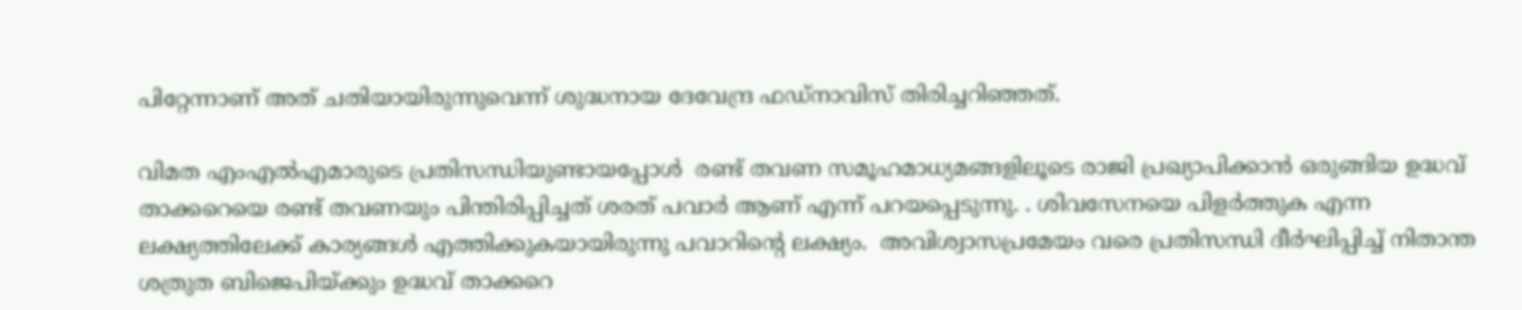പിറ്റേന്നാണ് അത് ചതിയായിരുന്നുവെന്ന് ശുദ്ധനായ ദേവേന്ദ്ര ഫഡ്നാവിസ് തിരിച്ചറിഞ്ഞത്.

വിമത എംഎല്‍എമാരുടെ പ്രതിസന്ധിയുണ്ടായപ്പോള്‍  രണ്ട് തവണ സമൂഹമാധ്യമങ്ങളിലൂടെ രാജി പ്രഖ്യാപിക്കാന്‍ ഒരുങ്ങിയ ഉദ്ധവ് താക്കറെയെ രണ്ട് തവണയും പിന്തിരിപ്പിച്ചത് ശരത് പവാര്‍ ആണ് എന്ന് പറയപ്പെടുന്നു. . ശിവസേനയെ പിളര്‍ത്തുക എന്ന ലക്ഷ്യത്തിലേക്ക് കാര്യങ്ങള്‍ എത്തിക്കുകയായിരുന്നു പവാറിന്റെ ലക്ഷ്യം.  അവിശ്വാസപ്രമേയം വരെ പ്രതിസന്ധി ദീര്‍ഘിപ്പിച്ച് നിതാന്ത ശത്രുത ബിജെപിയ്‌ക്കും ഉദ്ധവ് താക്കറെ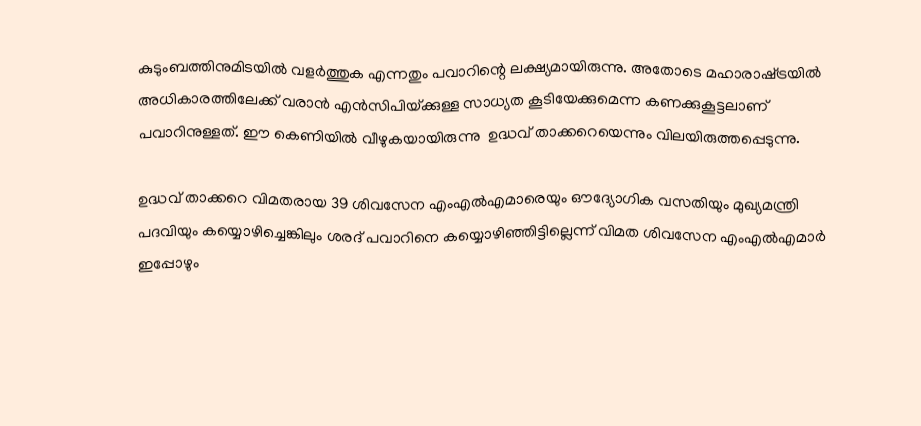കുടുംബത്തിനുമിടയില്‍ വളര്‍ത്തുക എന്നതും പവാറിന്റെ ലക്ഷ്യമായിരുന്നു. അതോടെ മഹാരാഷ്‌ട്രയില്‍ അധികാരത്തിലേക്ക് വരാന്‍ എന്‍സിപിയ്‌ക്കുള്ള സാധ്യത കൂടിയേക്കുമെന്ന കണക്കുകൂട്ടലാണ് പവാറിനുള്ളത്. ഈ കെണിയില്‍ വീഴുകയായിരുന്നു  ഉദ്ധവ് താക്കറെയെന്നും വിലയിരുത്തപ്പെടുന്നു.

ഉദ്ധവ് താക്കറെ വിമതരായ 39 ശിവസേന എംഎല്‍എമാരെയും ഔദ്യോഗിക വസതിയും മുഖ്യമന്ത്രി പദവിയും കയ്യൊഴിച്ചെങ്കിലും ശരദ് പവാറിനെ കയ്യൊഴിഞ്ഞിട്ടില്ലെന്ന് വിമത ശിവസേന എംഎല്‍എമാര്‍ ഇപ്പോഴും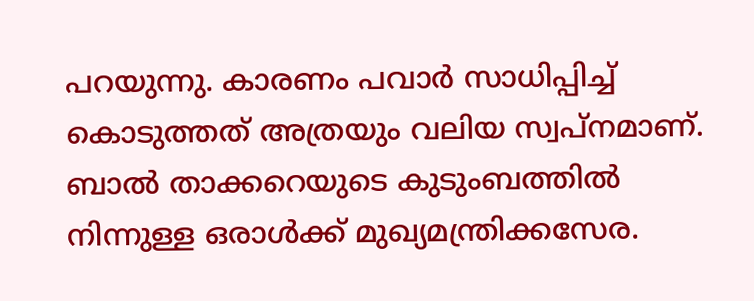പറയുന്നു. കാരണം പവാര്‍ സാധിപ്പിച്ച് കൊടുത്തത് അത്രയും വലിയ സ്വപ്നമാണ്. ബാല്‍ താക്കറെയുടെ കുടുംബത്തില്‍ നിന്നുള്ള ഒരാള്‍ക്ക് മുഖ്യമന്ത്രിക്കസേര.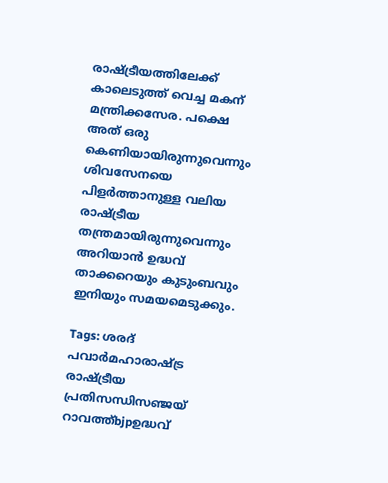രാഷ്‌ട്രീയത്തിലേക്ക് കാലെടുത്ത് വെച്ച മകന് മന്ത്രിക്കസേര. പക്ഷെ അത് ഒരു കെണിയായിരുന്നുവെന്നും ശിവസേനയെ പിളര്‍ത്താനുള്ള വലിയ രാഷ്‌ട്രീയ തന്ത്രമായിരുന്നുവെന്നും അറിയാന്‍ ഉദ്ധവ് താക്കറെയും കുടുംബവും ഇനിയും സമയമെടുക്കും.

Tags: ശരദ് പവാര്‍മഹാരാഷ്ട്ര രാഷ്ട്രീയ പ്രതിസന്ധിസഞ്ജയ് റാവത്ത്bjpഉദ്ധവ്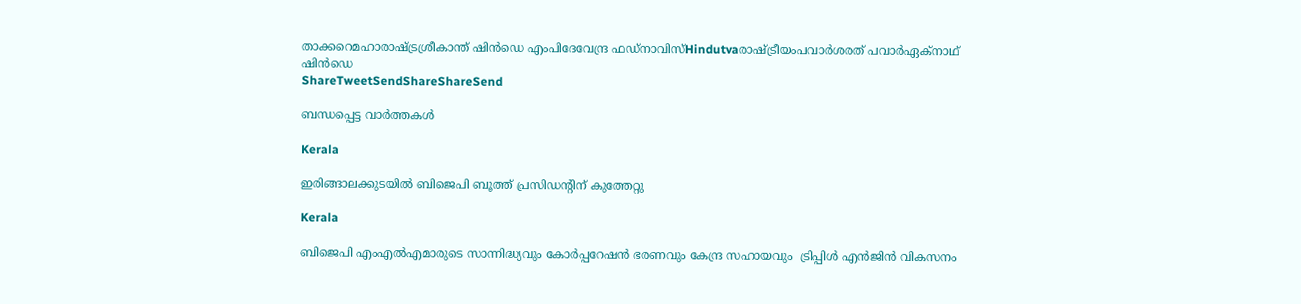താക്കറെമഹാരാഷ്ട്രശ്രീകാന്ത് ഷിന്‍ഡെ എംപിദേവേന്ദ്ര ഫഡ്‌നാവിസ്Hindutvaരാഷ്ട്രീയംപവാര്‍ശരത് പവാര്‍ഏക്നാഥ് ഷിന്‍‍ഡെ
ShareTweetSendShareShareSend

ബന്ധപ്പെട്ട വാര്‍ത്തകള്‍

Kerala

ഇരിങ്ങാലക്കുടയില്‍ ബിജെപി ബൂത്ത് പ്രസിഡന്റിന് കുത്തേറ്റു

Kerala

ബിജെപി എംഎല്‍എമാരുടെ സാന്നിദ്ധ്യവും കോര്‍പ്പറേഷന്‍ ഭരണവും കേന്ദ്ര സഹായവും  ട്രിപ്പിള്‍ എന്‍ജിന്‍ വികസനം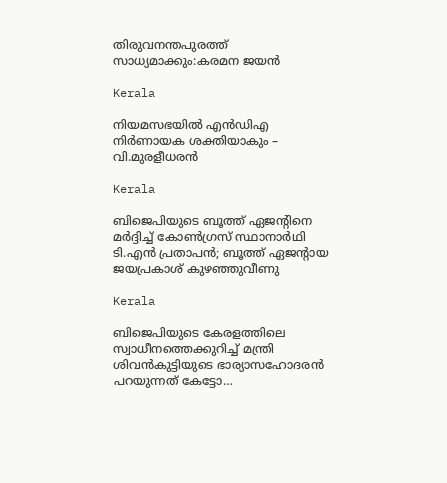തിരുവനന്തപുരത്ത് സാധ്യമാക്കും:കരമന ജയന്‍

Kerala

നിയമസഭയില്‍ എന്‍ഡിഎ നിര്‍ണായക ശക്തിയാകും – വി.മുരളീധരന്‍

Kerala

ബിജെപിയുടെ ബൂത്ത് ഏജൻ്റിനെ മർദ്ദിച്ച് കോൺഗ്രസ് സ്ഥാനാർഥി ടി.എൻ പ്രതാപൻ; ബൂത്ത് ഏജൻ്റായ ജയപ്രകാശ് കുഴഞ്ഞുവീണു

Kerala

ബിജെപിയുടെ കേരളത്തിലെ സ്വാധീനത്തെക്കുറിച്ച് മന്ത്രി ശിവന്‍കുട്ടിയുടെ ഭാര്യാസഹോദരന്‍ പറയുന്നത് കേട്ടോ…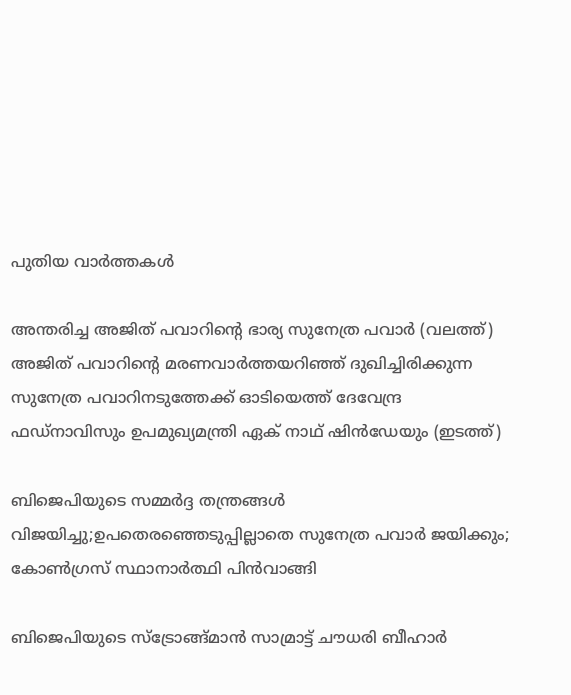പുതിയ വാര്‍ത്തകള്‍

അന്തരിച്ച അജിത് പവാറിന്‍റെ ഭാര്യ സുനേത്ര പവാര്‍ (വലത്ത്) അജിത് പവാറിന്‍റെ മരണവാര്‍ത്തയറിഞ്ഞ് ദുഖിച്ചിരിക്കുന്ന സുനേത്ര പവാറിനടുത്തേക്ക് ഓടിയെത്ത് ദേവേന്ദ്ര ഫഡ്നാവിസും ഉപമുഖ്യമന്ത്രി ഏക് നാഥ് ഷിന്‍ഡേയും (ഇടത്ത്)

ബിജെപിയുടെ സമ്മര്‍ദ്ദ തന്ത്രങ്ങള്‍ വിജയിച്ചു;ഉപതെരഞ്ഞെടുപ്പില്ലാതെ സുനേത്ര പവാര്‍ ജയിക്കും; കോണ്‍ഗ്രസ് സ്ഥാനാര്‍ത്ഥി പിന്‍വാങ്ങി

ബിജെപിയുടെ സ്ട്രോങ്ങ്മാന്‍ സാമ്രാട്ട് ചൗധരി ബീഹാര്‍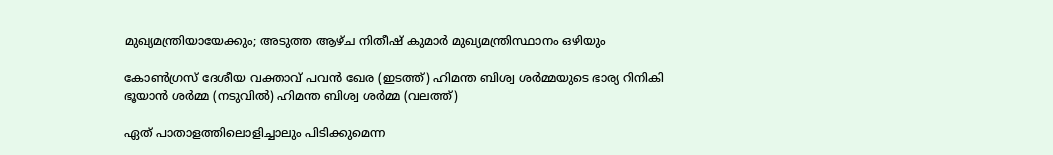മുഖ്യമന്ത്രിയായേക്കും; അടുത്ത ആഴ്ച നിതീഷ് കുമാര്‍ മുഖ്യമന്ത്രിസ്ഥാനം ഒഴിയും

കോണ്‍ഗ്രസ് ദേശീയ വക്താവ് പവന്‍ ഖേര (ഇടത്ത്) ഹിമന്ത ബിശ്വ ശര്‍മ്മയുടെ ഭാര്യ റിനികി ഭൂയാന്‍ ശര്‍മ്മ (നടുവില്‍) ഹിമന്ത ബിശ്വ ശര്‍മ്മ (വലത്ത്)

ഏത് പാതാളത്തിലൊളിച്ചാലും പിടിക്കുമെന്ന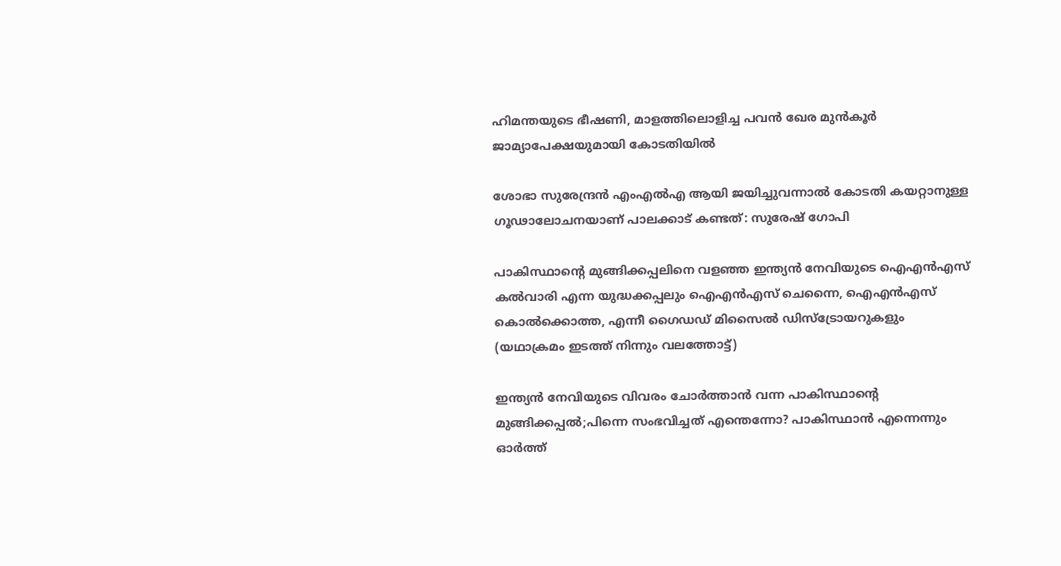ഹിമന്തയുടെ ഭീഷണി, മാളത്തിലൊളിച്ച പവന്‍ ഖേര മുന്‍കൂര്‍ ജാമ്യാപേക്ഷയുമായി കോടതിയില്‍

ശോഭാ സുരേന്ദ്രന്‍ എംഎല്‍എ ആയി ജയിച്ചുവന്നാല്‍ കോടതി കയറ്റാനുള്ള ഗൂഢാലോചനയാണ് പാലക്കാട് കണ്ടത്: സുരേഷ് ഗോപി

പാകിസ്ഥാന്‍റെ മുങ്ങിക്കപ്പലിനെ വളഞ്ഞ ഇന്ത്യന്‍ നേവിയുടെ ഐഎന്‍എസ് കല്‍വാരി എന്ന യുദ്ധക്കപ്പലും ഐഎന്‍എസ് ചെന്നൈ, ഐഎന്‍എസ് കൊല്‍ക്കൊത്ത, എന്നീ ഗൈഡഡ് മിസൈല്‍ ഡിസ്ട്രോയറുകളും (യഥാക്രമം ഇടത്ത് നിന്നും വലത്തോട്ട്)

ഇന്ത്യന്‍ നേവിയുടെ വിവരം ചോര്‍ത്താന്‍ വന്ന പാകിസ്ഥാന്റെ മുങ്ങിക്കപ്പല്‍;പിന്നെ സംഭവിച്ചത് എന്തെന്നോ? പാകിസ്ഥാന്‍ എന്നെന്നും ഓര്‍ത്ത്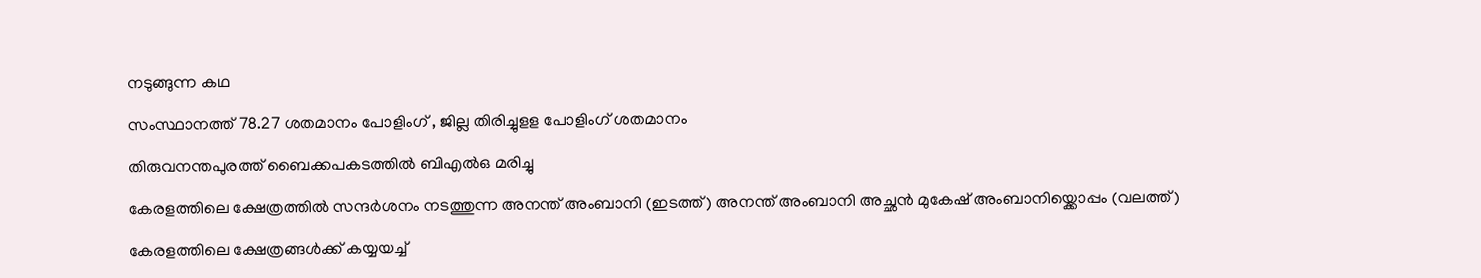നടുങ്ങുന്ന കഥ

സംസ്ഥാനത്ത് 78.27 ശതമാനം പോളിംഗ് , ജില്ല തിരിച്ചുളള പോളിംഗ് ശതമാനം

തിരുവനന്തപുരത്ത് ബൈക്കപകടത്തില്‍ ബിഎല്‍ഒ മരിച്ചു

കേരളത്തിലെ ക്ഷേത്രത്തില്‍ സന്ദര്‍ശനം നടത്തുന്ന അനന്ത് അംബാനി (ഇടത്ത്) അനന്ത് അംബാനി അച്ഛന്‍ മുകേഷ് അംബാനിയ്ക്കൊപ്പം (വലത്ത്)

കേരളത്തിലെ ക്ഷേത്രങ്ങള്‍ക്ക് കയ്യയച്ച്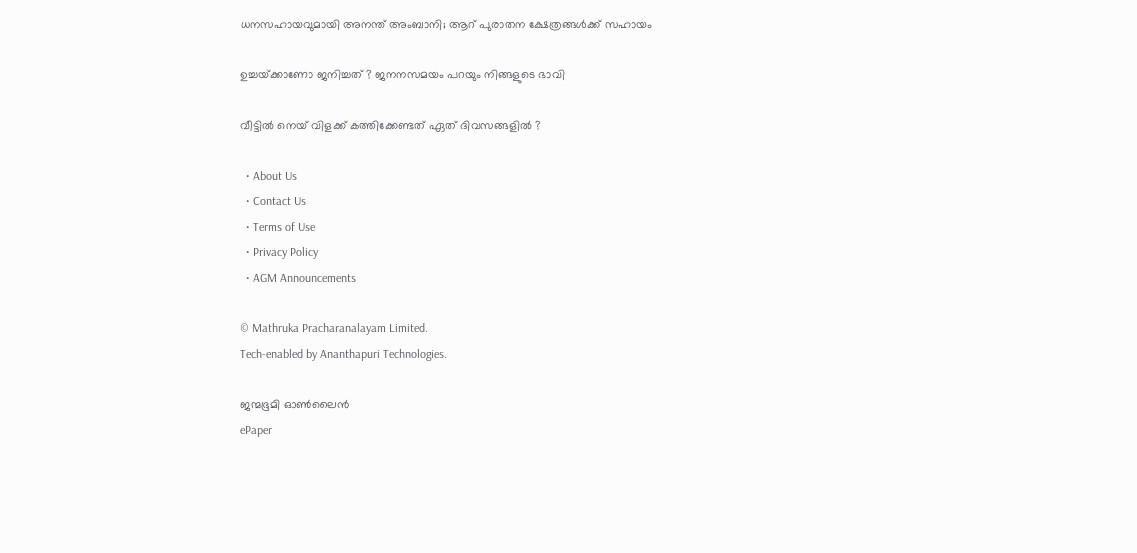ധനസഹായവുമായി അനന്ത് അംബാനി; ആറ് പുരാതന ക്ഷേത്രങ്ങൾക്ക് സഹായം

ഉച്ചയ്‌ക്കാണോ ജനിച്ചത് ? ജനനസമയം പറയും നിങ്ങളുടെ ഭാവി

വീട്ടിൽ നെയ് വിളക്ക് കത്തിക്കേണ്ടത് ഏത് ദിവസങ്ങളിൽ ?

  • About Us
  • Contact Us
  • Terms of Use
  • Privacy Policy
  • AGM Announcements

© Mathruka Pracharanalayam Limited.
Tech-enabled by Ananthapuri Technologies.

ജന്മഭൂമി ഓണ്‍ലൈന്‍
ePaper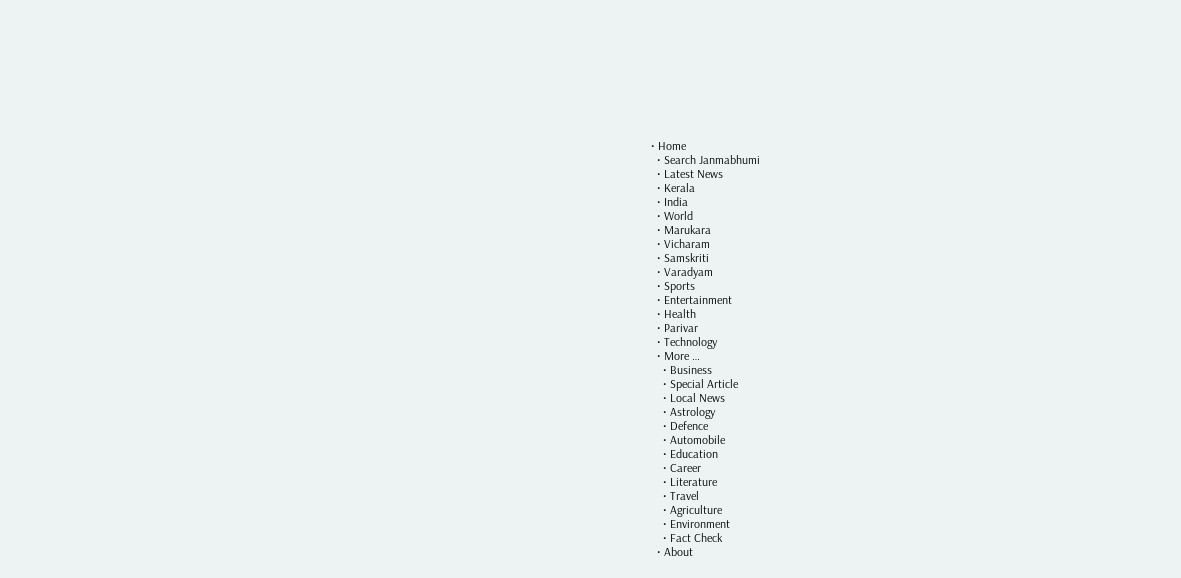• Home
  • Search Janmabhumi
  • Latest News
  • Kerala
  • India
  • World
  • Marukara
  • Vicharam
  • Samskriti
  • Varadyam
  • Sports
  • Entertainment
  • Health
  • Parivar
  • Technology
  • More …
    • Business
    • Special Article
    • Local News
    • Astrology
    • Defence
    • Automobile
    • Education
    • Career
    • Literature
    • Travel
    • Agriculture
    • Environment
    • Fact Check
  • About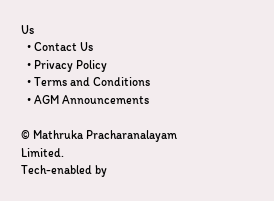Us
  • Contact Us
  • Privacy Policy
  • Terms and Conditions
  • AGM Announcements

© Mathruka Pracharanalayam Limited.
Tech-enabled by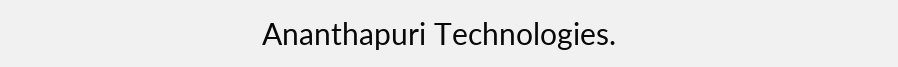Ananthapuri Technologies.